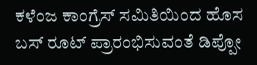ಕಳೆಂಜ ಕಾಂಗ್ರೆಸ್ ಸಮಿತಿಯಿಂದ ಹೊಸ ಬಸ್ ರೂಟ್ ಪ್ರಾರಂಭಿಸುವಂತೆ ಡಿಪ್ಪೋ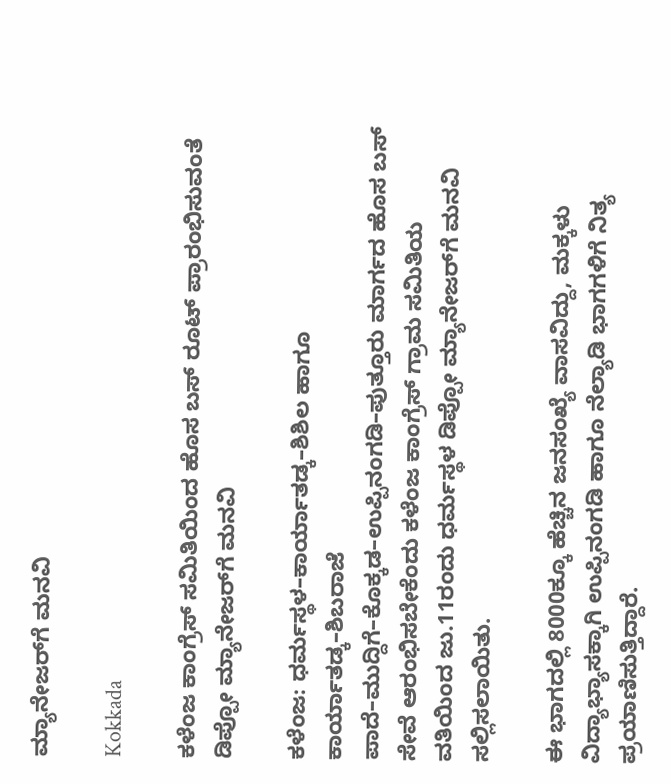ಮ್ಯಾನೇಜರ್‌ಗೆ ಮನವಿ

Kokkada

ಕಳೆಂಜ ಕಾಂಗ್ರೆಸ್ ಸಮಿತಿಯಿಂದ ಹೊಸ ಬಸ್ ರೂಟ್ ಪ್ರಾರಂಭಿಸುವಂತೆ ಡಿಪ್ಪೋ ಮ್ಯಾನೇಜರ್‌ಗೆ ಮನವಿ

ಕಳೆಂಜ: ಧರ್ಮಸ್ಥಳ–ಕಾರ್ಯಾತಡ್ಕ–ಶಿಶಿಲ ಹಾಗೂ ಕಾರ್ಯಾತಡ್ಕ–ಶಿಬರಾಜೆ ಪಾದೆ–ಮುದ್ದಿಗೆ–ಕೊಕ್ಕಡ–ಉಪ್ಪಿನಂಗಡಿ–ಪುತ್ತೂರು ಮಾರ್ಗದ ಹೊಸ ಬಸ್ ಸೇವೆ ಆರಂಭಿಸಬೇಕೆಂದು ಕಳೆಂಜ ಕಾಂಗ್ರೆಸ್ ಗ್ರಾಮ ಸಮಿತಿಯ ವತಿಯಿಂದ ಜು.11ರಂದು ಧರ್ಮಸ್ಥಳ ಡಿಪ್ಪೋ ಮ್ಯಾನೇಜರ್‌ಗೆ ಮನವಿ ಸಲ್ಲಿಸಲಾಯಿತು.

ಈ ಭಾಗದಲ್ಲಿ 8000ಕ್ಕೂ ಹೆಚ್ಚಿನ ಜನಸಂಖ್ಯೆ ವಾಸವಿದ್ದು, ಮಕ್ಕಳು ವಿದ್ಯಾಭ್ಯಾಸಕ್ಕಾಗಿ ಉಪ್ಪಿನಂಗಡಿ ಹಾಗೂ ನೆಲ್ಯಾಡಿ ಭಾಗಗಳಿಗೆ ನಿತ್ಯ ಪ್ರಯಾಣಿಸುತ್ತಿದ್ದಾರೆ.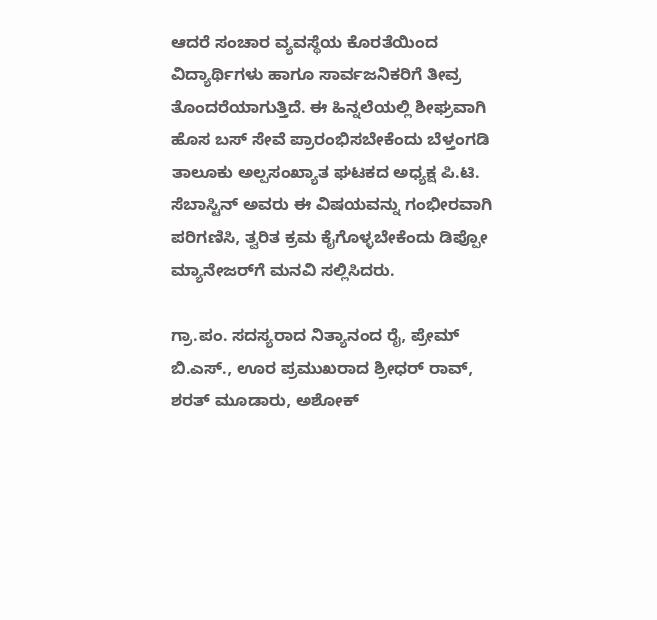ಆದರೆ ಸಂಚಾರ ವ್ಯವಸ್ಥೆಯ ಕೊರತೆಯಿಂದ ವಿದ್ಯಾರ್ಥಿಗಳು ಹಾಗೂ ಸಾರ್ವಜನಿಕರಿಗೆ ತೀವ್ರ ತೊಂದರೆಯಾಗುತ್ತಿದೆ. ಈ ಹಿನ್ನಲೆಯಲ್ಲಿ ಶೀಘ್ರವಾಗಿ ಹೊಸ ಬಸ್ ಸೇವೆ ಪ್ರಾರಂಭಿಸಬೇಕೆಂದು ಬೆಳ್ತಂಗಡಿ ತಾಲೂಕು ಅಲ್ಪಸಂಖ್ಯಾತ ಘಟಕದ ಅಧ್ಯಕ್ಷ ಪಿ.ಟಿ. ಸೆಬಾಸ್ಟಿನ್ ಅವರು ಈ ವಿಷಯವನ್ನು ಗಂಭೀರವಾಗಿ ಪರಿಗಣಿಸಿ, ತ್ವರಿತ ಕ್ರಮ ಕೈಗೊಳ್ಳಬೇಕೆಂದು ಡಿಪ್ಪೋ ಮ್ಯಾನೇಜರ್‌ಗೆ ಮನವಿ ಸಲ್ಲಿಸಿದರು.

ಗ್ರಾ.ಪಂ. ಸದಸ್ಯರಾದ ನಿತ್ಯಾನಂದ ರೈ, ಪ್ರೇಮ್ ಬಿ.ಎಸ್., ಊರ ಪ್ರಮುಖರಾದ ಶ್ರೀಧರ್ ರಾವ್, ಶರತ್ ಮೂಡಾರು, ಅಶೋಕ್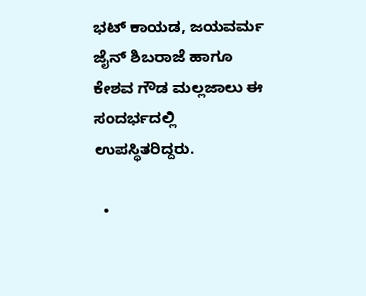ಭಟ್ ಕಾಯಡ, ಜಯವರ್ಮ ಜೈನ್ ಶಿಬರಾಜೆ ಹಾಗೂ ಕೇಶವ ಗೌಡ ಮಲ್ಲಜಾಲು ಈ ಸಂದರ್ಭದಲ್ಲಿ ಉಪಸ್ಥಿತರಿದ್ದರು.

  •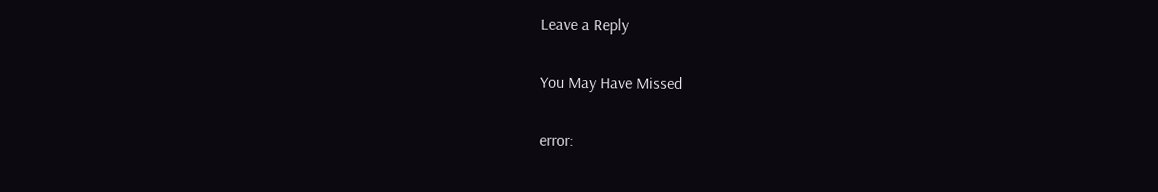Leave a Reply

You May Have Missed

error: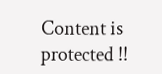Content is protected !!